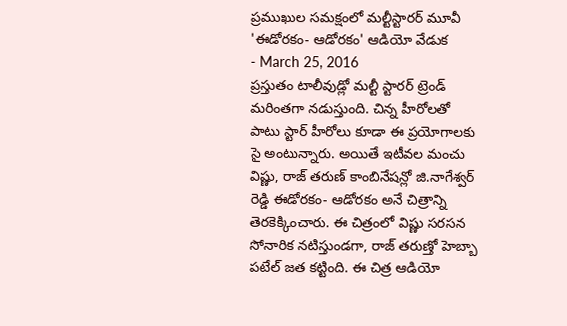ప్రముఖుల సమక్షంలో మల్టీస్టారర్ మూవీ 'ఈడోరకం- ఆడోరకం' ఆడియో వేడుక
- March 25, 2016
ప్రస్తుతం టాలీవుడ్లో మల్టీ స్టారర్ ట్రెండ్ మరింతగా నడుస్తుంది. చిన్న హీరోలతో పాటు స్టార్ హీరోలు కూడా ఈ ప్రయోగాలకు సై అంటున్నారు. అయితే ఇటీవల మంచు విష్ణు, రాజ్ తరుణ్ కాంబినేషన్లో జి.నాగేశ్వర్ రెడ్డి ఈడోరకం- ఆడోరకం అనే చిత్రాన్ని తెరకెక్కించారు. ఈ చిత్రంలో విష్ణు సరసన సోనారిక నటిస్తుండగా, రాజ్ తరుణ్తో హెబ్బా పటేల్ జత కట్టింది. ఈ చిత్ర ఆడియో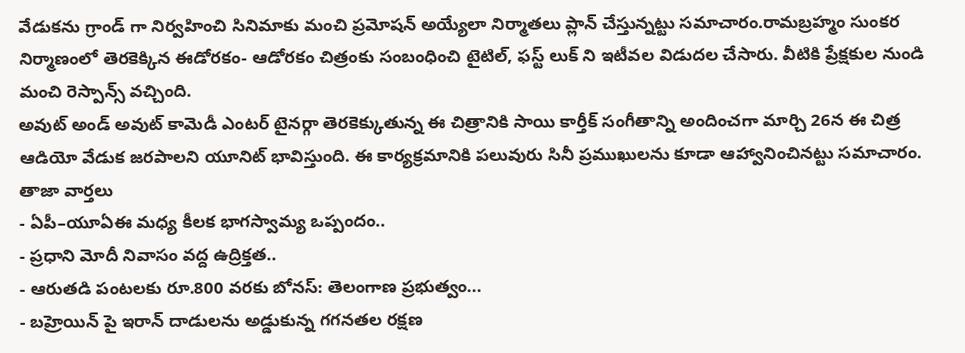వేడుకను గ్రాండ్ గా నిర్వహించి సినిమాకు మంచి ప్రమోషన్ అయ్యేలా నిర్మాతలు ప్లాన్ చేస్తున్నట్టు సమాచారం.రామబ్రహ్మం సుంకర నిర్మాణంలో తెరకెక్కిన ఈడోరకం- ఆడోరకం చిత్రంకు సంబంధించి టైటిల్, ఫస్ట్ లుక్ ని ఇటీవల విడుదల చేసారు. వీటికి ప్రేక్షకుల నుండి మంచి రెస్పాన్స్ వచ్చింది.
అవుట్ అండ్ అవుట్ కామెడీ ఎంటర్ టైనర్గా తెరకెక్కుతున్న ఈ చిత్రానికి సాయి కార్తీక్ సంగీతాన్ని అందించగా మార్చి 26న ఈ చిత్ర ఆడియో వేడుక జరపాలని యూనిట్ భావిస్తుంది. ఈ కార్యక్రమానికి పలువురు సినీ ప్రముఖులను కూడా ఆహ్వానించినట్టు సమాచారం.
తాజా వార్తలు
- ఏపీ–యూఏఈ మధ్య కీలక భాగస్వామ్య ఒప్పందం..
- ప్రధాని మోదీ నివాసం వద్ద ఉద్రిక్తత..
- ఆరుతడి పంటలకు రూ.800 వరకు బోనస్: తెలంగాణ ప్రభుత్వం...
- బహ్రెయిన్ పై ఇరాన్ దాడులను అడ్డుకున్న గగనతల రక్షణ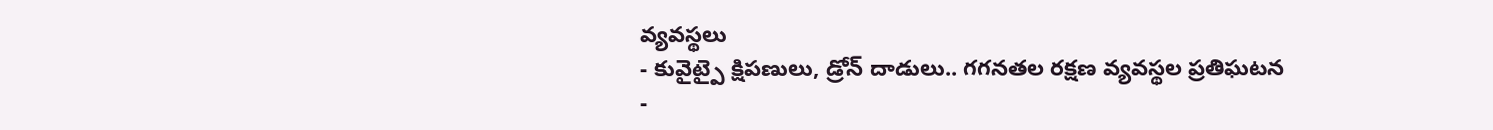వ్యవస్థలు
- కువైట్పై క్షిపణులు, డ్రోన్ దాడులు.. గగనతల రక్షణ వ్యవస్థల ప్రతిఘటన
-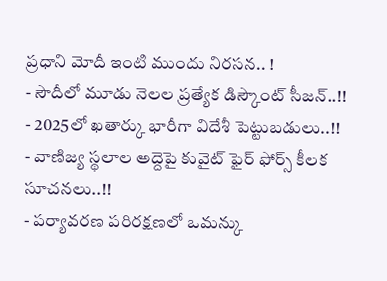ప్రధాని మోదీ ఇంటి ముందు నిరసన.. !
- సౌదీలో మూడు నెలల ప్రత్యేక డిస్కౌంట్ సీజన్..!!
- 2025లో ఖతార్కు భారీగా విదేశీ పెట్టుబడులు..!!
- వాణిజ్య స్థలాల అద్దెపై కువైట్ ఫైర్ ఫోర్స్ కీలక సూచనలు..!!
- పర్యావరణ పరిరక్షణలో ఒమన్కు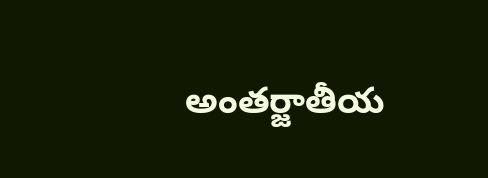అంతర్జాతీయ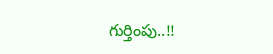గుర్తింపు..!!